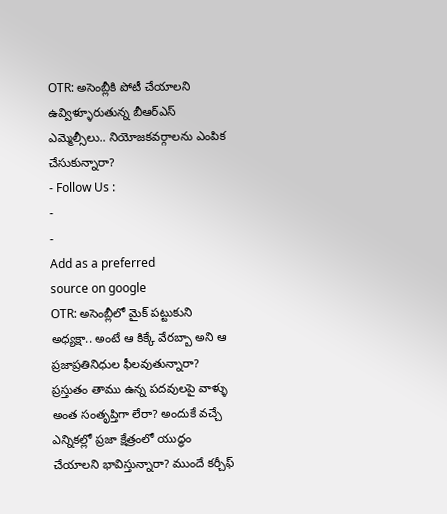OTR: అసెంబ్లీకి పోటీ చేయాలని ఉవ్విళ్ళూరుతున్న బీఆర్ఎస్ ఎమ్మెల్సీలు.. నియోజకవర్గాలను ఎంపిక చేసుకున్నారా?
- Follow Us :
-
-
Add as a preferred
source on google
OTR: అసెంబ్లీలో మైక్ పట్టుకుని అధ్యక్షా.. అంటే ఆ కిక్కే వేరబ్బా అని ఆ ప్రజాప్రతినిధుల ఫీలవుతున్నారా? ప్రస్తుతం తాము ఉన్న పదవులపై వాళ్ళు అంత సంతృప్తిగా లేరా? అందుకే వచ్చే ఎన్నికల్లో ప్రజా క్షేత్రంలో యుద్ధం చేయాలని భావిస్తున్నారా? ముందే కర్చీఫ్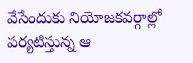వేసేందుకు నియోజకవర్గాల్లో పర్యటిస్తున్న ఆ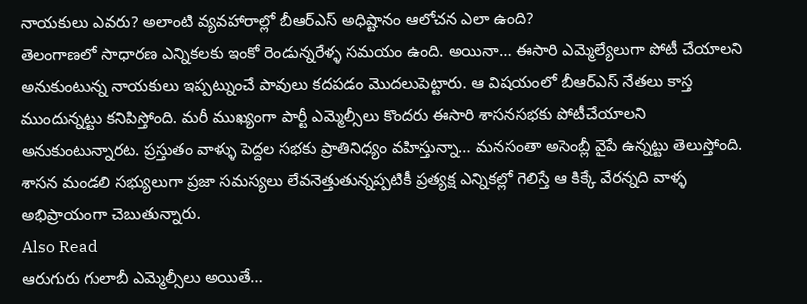నాయకులు ఎవరు? అలాంటి వ్యవహారాల్లో బీఆర్ఎస్ అధిష్టానం ఆలోచన ఎలా ఉంది?
తెలంగాణలో సాధారణ ఎన్నికలకు ఇంకో రెండున్నరేళ్ళ సమయం ఉంది. అయినా… ఈసారి ఎమ్మెల్యేలుగా పోటీ చేయాలని అనుకుంటున్న నాయకులు ఇప్పట్నుంచే పావులు కదపడం మొదలుపెట్టారు. ఆ విషయంలో బీఆర్ఎస్ నేతలు కాస్త ముందున్నట్టు కనిపిస్తోంది. మరీ ముఖ్యంగా పార్టీ ఎమ్మెల్సీలు కొందరు ఈసారి శాసనసభకు పోటీచేయాలని అనుకుంటున్నారట. ప్రస్తుతం వాళ్ళు పెద్దల సభకు ప్రాతినిధ్యం వహిస్తున్నా… మనసంతా అసెంబ్లీ వైపే ఉన్నట్టు తెలుస్తోంది. శాసన మండలి సభ్యులుగా ప్రజా సమస్యలు లేవనెత్తుతున్నప్పటికీ ప్రత్యక్ష ఎన్నికల్లో గెలిస్తే ఆ కిక్కే వేరన్నది వాళ్ళ అభిప్రాయంగా చెబుతున్నారు.
Also Read
ఆరుగురు గులాబీ ఎమ్మెల్సీలు అయితే…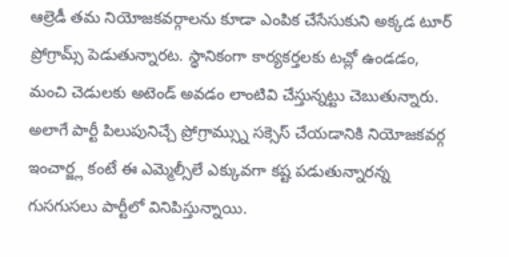ఆల్రెడీ తమ నియోజకవర్గాలను కూడా ఎంపిక చేసేసుకుని అక్కడ టూర్ ప్రోగ్రామ్స్ పెడుతున్నారట. స్థానికంగా కార్యకర్తలకు టచ్లో ఉండడం, మంచి చెడులకు అటెండ్ అవడం లాంటివి చేస్తున్నట్టు చెబుతున్నారు. అలాగే పార్టీ పిలుపునిచ్చే ప్రోగ్రామ్స్ను సక్సెస్ చేయడానికి నియోజకవర్గ ఇంచార్జ్ల కంటే ఈ ఎమ్మెల్సీలే ఎక్కువగా కష్ట పడుతున్నారన్న గుసగుసలు పార్టీలో వినిపిస్తున్నాయి.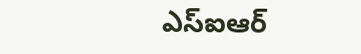ఎస్ఐఆర్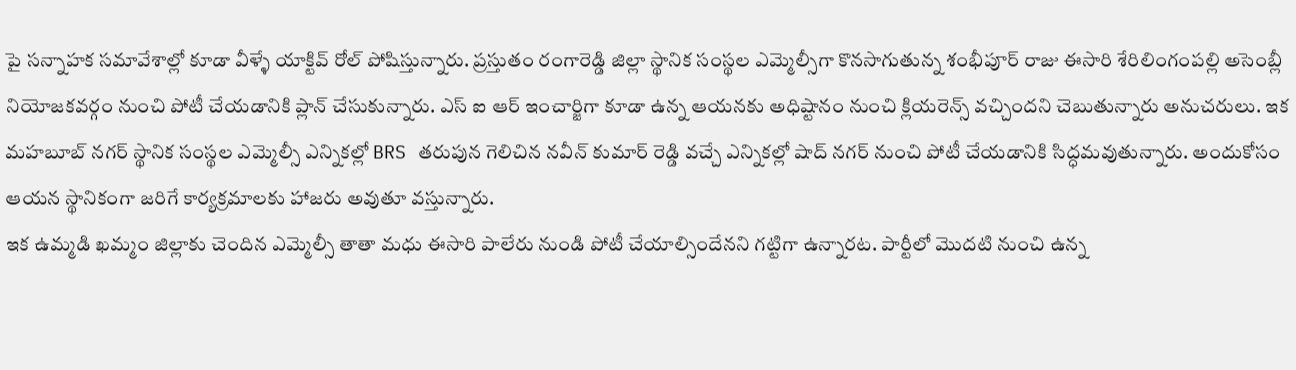పై సన్నాహక సమావేశాల్లో కూడా వీళ్ళే యాక్టివ్ రోల్ పోషిస్తున్నారు. ప్రస్తుతం రంగారెడ్డి జిల్లా స్థానిక సంస్థల ఎమ్మెల్సీగా కొనసాగుతున్న శంభీపూర్ రాజు ఈసారి శేరిలింగంపల్లి అసెంబ్లీ నియోజకవర్గం నుంచి పోటీ చేయడానికి ప్లాన్ చేసుకున్నారు. ఎస్ ఐ ఆర్ ఇంచార్జిగా కూడా ఉన్న ఆయనకు అధిష్టానం నుంచి క్లియరెన్స్ వచ్చిందని చెబుతున్నారు అనుచరులు. ఇక మహబూబ్ నగర్ స్థానిక సంస్థల ఎమ్మెల్సీ ఎన్నికల్లో BRS తరుపున గెలిచిన నవీన్ కుమార్ రెడ్డి వచ్చే ఎన్నికల్లో షాద్ నగర్ నుంచి పోటీ చేయడానికి సిద్ధమవుతున్నారు. అందుకోసం ఆయన స్థానికంగా జరిగే కార్యక్రమాలకు హాజరు అవుతూ వస్తున్నారు.
ఇక ఉమ్మడి ఖమ్మం జిల్లాకు చెందిన ఎమ్మెల్సీ తాతా మధు ఈసారి పాలేరు నుండి పోటీ చేయాల్సిందేనని గట్టిగా ఉన్నారట. పార్టీలో మొదటి నుంచి ఉన్న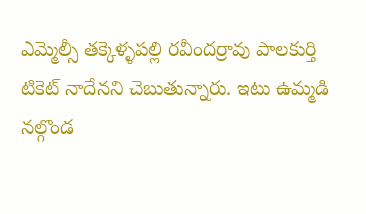ఎమ్మెల్సీ తక్కెళ్ళపల్లి రవీందర్రావు పాలకుర్తి టికెట్ నాదేనని చెబుతున్నారు. ఇటు ఉమ్మడి నల్గొండ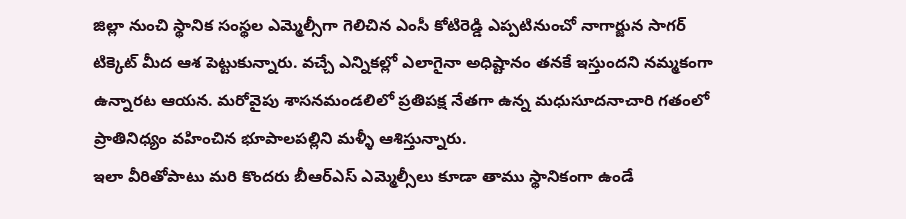జిల్లా నుంచి స్థానిక సంస్థల ఎమ్మెల్సీగా గెలిచిన ఎంసీ కోటిరెడ్డి ఎప్పటినుంచో నాగార్జున సాగర్ టిక్కెట్ మీద ఆశ పెట్టుకున్నారు. వచ్చే ఎన్నికల్లో ఎలాగైనా అధిష్టానం తనకే ఇస్తుందని నమ్మకంగా ఉన్నారట ఆయన. మరోవైపు శాసనమండలిలో ప్రతిపక్ష నేతగా ఉన్న మధుసూదనాచారి గతంలో ప్రాతినిధ్యం వహించిన భూపాలపల్లిని మళ్ళీ ఆశిస్తున్నారు.
ఇలా వీరితోపాటు మరి కొందరు బీఆర్ఎస్ ఎమ్మెల్సీలు కూడా తాము స్థానికంగా ఉండే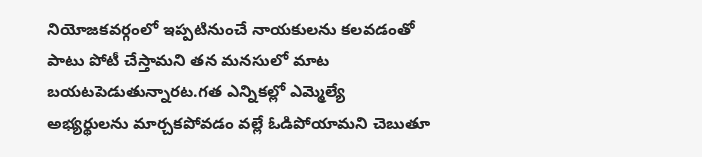నియోజకవర్గంలో ఇప్పటినుంచే నాయకులను కలవడంతో పాటు పోటీ చేస్తామని తన మనసులో మాట బయటపెడుతున్నారట.గత ఎన్నికల్లో ఎమ్మెల్యే అభ్యర్థులను మార్చకపోవడం వల్లే ఓడిపోయామని చెబుతూ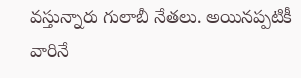వస్తున్నారు గులాబీ నేతలు. అయినప్పటికీ వారినే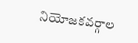నియోజకవర్గాల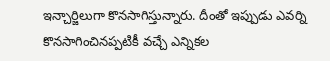ఇన్చార్జిలుగా కొనసాగిస్తున్నారు. దీంతో ఇప్పుడు ఎవర్ని కొనసాగించినప్పటికీ వచ్చే ఎన్నికల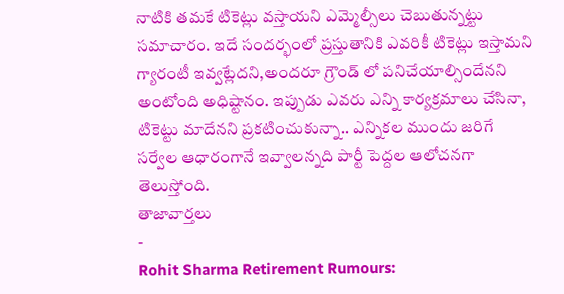నాటికి తమకే టికెట్లు వస్తాయని ఎమ్మెల్సీలు చెబుతున్నట్టు సమాచారం. ఇదే సందర్భంలో ప్రస్తుతానికి ఎవరికీ టికెట్లు ఇస్తామని గ్యారంటీ ఇవ్వట్లేదని,అందరూ గ్రౌండ్ లో పనిచేయాల్సిందేనని అంటోంది అధిష్టానం. ఇప్పుడు ఎవరు ఎన్ని కార్యక్రమాలు చేసినా, టికెట్టు మాదేనని ప్రకటించుకున్నా.. ఎన్నికల ముందు జరిగే సర్వేల ఆధారంగానే ఇవ్వాలన్నది పార్టీ పెద్దల ఆలోచనగా తెలుస్తోంది.
తాజావార్తలు
-
Rohit Sharma Retirement Rumours: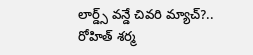లార్డ్స్ వన్డే చివరి మ్యాచ్?.. రోహిత్ శర్మ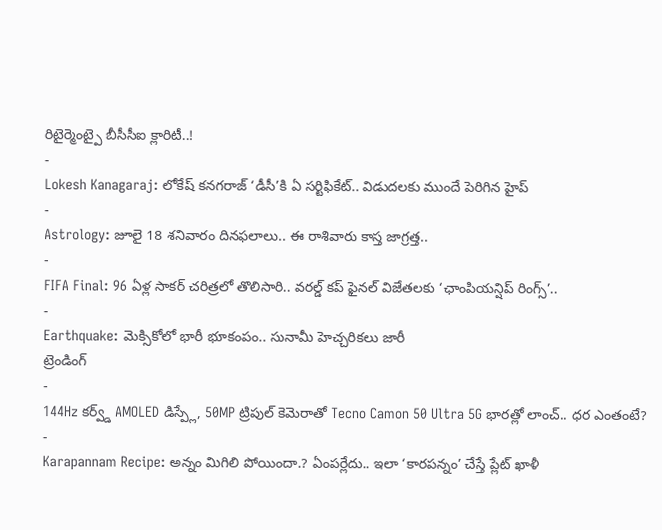రిటైర్మెంట్పై బీసీసీఐ క్లారిటీ..!
-
Lokesh Kanagaraj: లోకేష్ కనగరాజ్ ‘డీసీ’కి ఏ సర్టిఫికేట్.. విడుదలకు ముందే పెరిగిన హైప్
-
Astrology: జూలై 18 శనివారం దినఫలాలు.. ఈ రాశివారు కాస్త జాగ్రత్త..
-
FIFA Final: 96 ఏళ్ల సాకర్ చరిత్రలో తొలిసారి.. వరల్డ్ కప్ ఫైనల్ విజేతలకు ‘ఛాంపియన్షిప్ రింగ్స్’..
-
Earthquake: మెక్సికోలో భారీ భూకంపం.. సునామీ హెచ్చరికలు జారీ
ట్రెండింగ్
-
144Hz కర్వ్డ్ AMOLED డిస్ప్లే, 50MP ట్రిపుల్ కెమెరాతో Tecno Camon 50 Ultra 5G భారత్లో లాంచ్.. ధర ఎంతంటే?
-
Karapannam Recipe: అన్నం మిగిలి పోయిందా.? ఏంపర్లేదు.. ఇలా ‘కారపన్నం’ చేస్తే ప్లేట్ ఖాళీ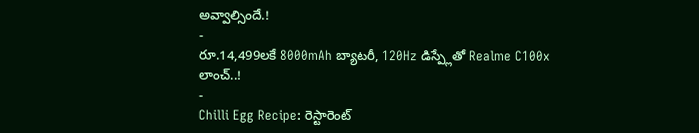అవ్వాల్సిందే.!
-
రూ.14,499లకే 8000mAh బ్యాటరీ, 120Hz డిస్ప్లేతో Realme C100x లాంచ్..!
-
Chilli Egg Recipe: రెస్టారెంట్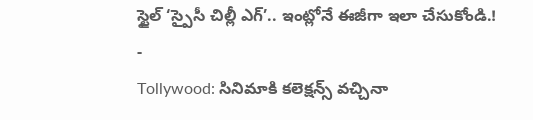స్టైల్ ‘స్పైసీ చిల్లీ ఎగ్’.. ఇంట్లోనే ఈజీగా ఇలా చేసుకోండి.!
-
Tollywood: సినిమాకి కలెక్షన్స్ వచ్చినా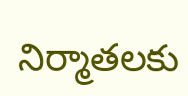నిర్మాతలకు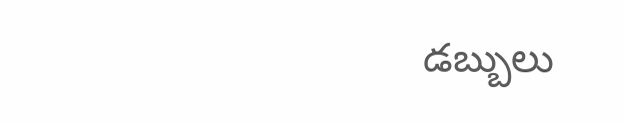డబ్బులు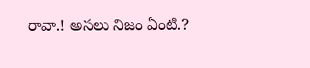రావా.! అసలు నిజం ఏంటి.?